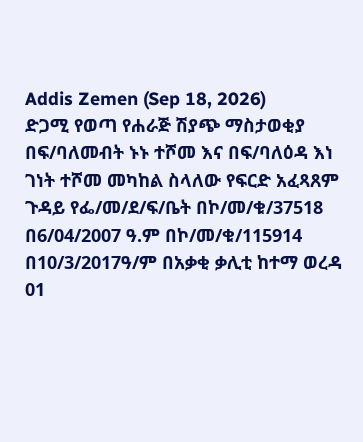Addis Zemen (Sep 18, 2026)
ድጋሚ የወጣ የሐራጅ ሽያጭ ማስታወቂያ
በፍ/ባለመብት ኑኑ ተሾመ እና በፍ/ባለዕዳ እነ ገነት ተሾመ መካከል ስላለው የፍርድ አፈጻጸም ጉዳይ የፌ/መ/ደ/ፍ/ቤት በኮ/መ/ቁ/37518 በ6/04/2007 ዓ.ም በኮ/መ/ቁ/115914 በ10/3/2017ዓ/ም በአቃቂ ቃሊቲ ከተማ ወረዳ 01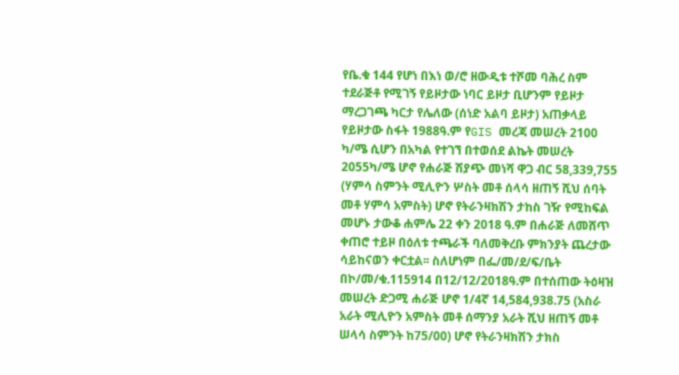የቤ.ቁ 144 የሆነ በእነ ወ/ሮ ዘውዲቱ ተሾመ ባሕረ ስም ተደራጅቶ የሚገኝ የይዞታው ነባር ይዞታ ቢሆንም የይዞታ ማረጋገጫ ካርታ የሌለው (ሰነድ አልባ ይዞታ) አጠቃላይ የይዞታው ስፋት 1988ዓ.ም የGIS መረጃ መሠረት 2100 ካ/ሜ ሲሆን በአካል የተገኘ በተወሰደ ልኬት መሠረት 2055ካ/ሜ ሆኖ የሐራጅ ሽያጭ መነሻ ዋጋ ብር 58,339,755 (ሃምሳ ስምንት ሚሊዮን ሦስት መቶ ሰላሳ ዘጠኝ ሺህ ሰባት መቶ ሃምሳ አምስት) ሆኖ የትራንዛክሽን ታከስ ገዥ የሚከፍል መሆኑ ታውቆ ሐምሌ 22 ቀን 2018 ዓ.ም በሐራጅ ለመሸጥ ቀጠሮ ተይዞ በዕለቱ ተጫራች ባለመቅረቡ ምክንያት ጨረታው ሳይከናወን ቀርቷል፡፡ ስለሆነም በፌ/መ/ደ/ፍ/ቤት በኮ/መ/ቁ.115914 በ12/12/2018ዓ.ም በተሰጠው ትዕዛዝ መሠረት ድጋሚ ሐራጅ ሆኖ 1/4ኛ 14,584,938.75 (አስራ አራት ሚሊዮን አምስት መቶ ሰማንያ አራት ሺህ ዘጠኝ መቶ ሠላሳ ስምንት ከ75/00) ሆኖ የትራንዛክሽን ታክስ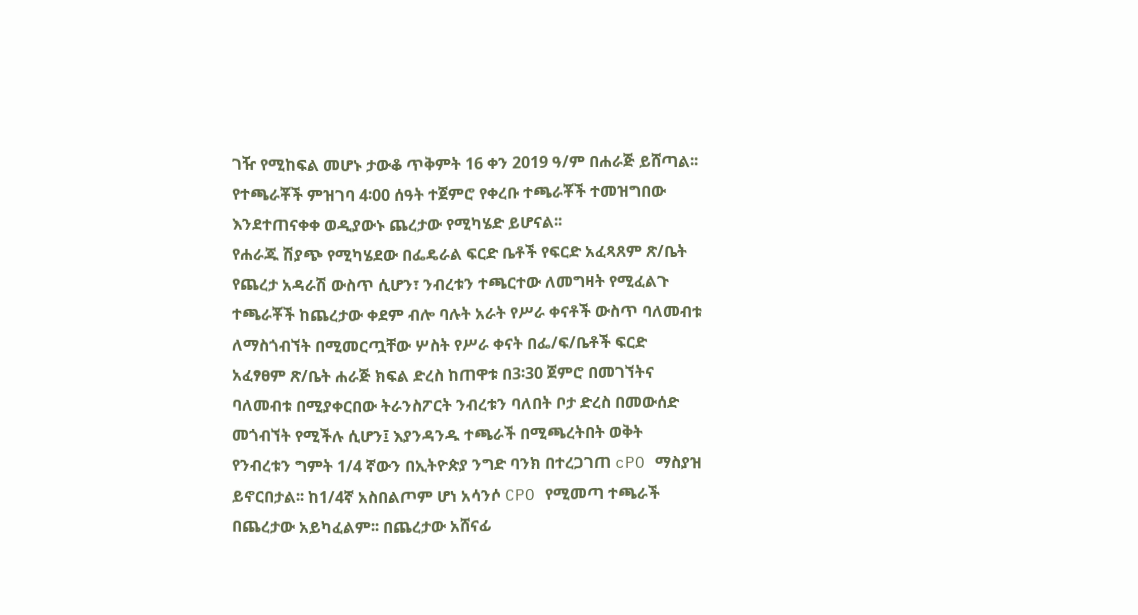ገዥ የሚከፍል መሆኑ ታውቆ ጥቅምት 16 ቀን 2019 ዓ/ም በሐራጅ ይሸጣል፡፡ የተጫራቾች ምዝገባ 4፡00 ሰዓት ተጀምሮ የቀረቡ ተጫራቾች ተመዝግበው እንደተጠናቀቀ ወዲያውኑ ጨረታው የሚካሄድ ይሆናል፡፡
የሐራጁ ሽያጭ የሚካሄደው በፌዴራል ፍርድ ቤቶች የፍርድ አፈጻጸም ጽ/ቤት የጨረታ አዳራሽ ውስጥ ሲሆን፣ ንብረቱን ተጫርተው ለመግዛት የሚፈልጉ ተጫራቾች ከጨረታው ቀደም ብሎ ባሉት አራት የሥራ ቀናቶች ውስጥ ባለመብቱ ለማስጎብኘት በሚመርጧቸው ሦስት የሥራ ቀናት በፌ/ፍ/ቤቶች ፍርድ አፈፃፀም ጽ/ቤት ሐራጅ ክፍል ድረስ ከጠዋቱ በ3፡30 ጀምሮ በመገኘትና ባለመብቱ በሚያቀርበው ትራንስፖርት ንብረቱን ባለበት ቦታ ድረስ በመውሰድ መጎብኘት የሚችሉ ሲሆን፤ እያንዳንዱ ተጫራች በሚጫረትበት ወቅት የንብረቱን ግምት 1/4 ኛውን በኢትዮጵያ ንግድ ባንክ በተረጋገጠ cPO ማስያዝ ይኖርበታል፡፡ ከ1/4ኛ አስበልጦም ሆነ አሳንሶ CPO የሚመጣ ተጫራች በጨረታው አይካፈልም፡፡ በጨረታው አሸናፊ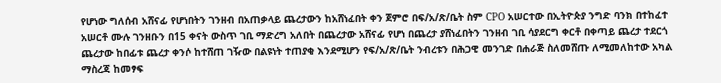የሆነው ግለሰብ አሸናፊ የሆነበትን ገንዘብ በአጠቃላይ ጨረታውን ከአሸነፈበት ቀን ጀምሮ በፍ/አ/ጽ/ቤት ስም CPO አሠርተው በኢትዮጵያ ንግድ ባንክ በተከፈተ አሠርቶ ሙሉ ገንዘቡን በ15 ቀናት ውስጥ ገቢ ማድረግ አለበት በጨረታው አሸናፊ የሆነ በጨረታ ያሸነፈበትን ገንዘብ ገቢ ሳያደርግ ቀርቶ በቀጣይ ጨረታ ተደርጎ ጨረታው ከበፊቱ ጨረታ ቀንሶ ከተሸጠ ገዥው በልዩነት ተጠያቂ እንደሚሆን የፍ/አ/ጽ/ቤት ንብረቱን በሕጋዊ መንገድ በሐራጅ ስለመሸጡ ለሚመለከተው አካል ማስረጃ ከመፃፍ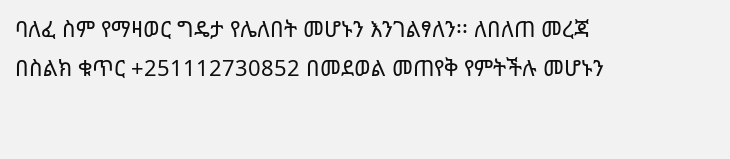ባለፈ ስም የማዛወር ግዴታ የሌለበት መሆኑን እንገልፃለን፡፡ ለበለጠ መረጃ በስልክ ቁጥር +251112730852 በመደወል መጠየቅ የምትችሉ መሆኑን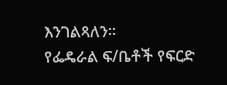እንገልጻለን፡፡
የፌዴራል ፍ/ቤቶች የፍርድ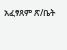አፈፃጸም ጽ/ቤት